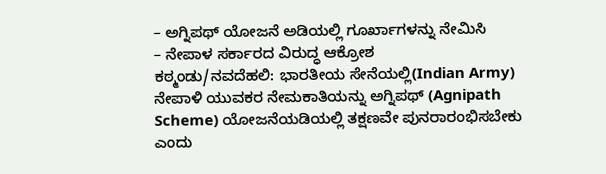– ಅಗ್ನಿಪಥ್ ಯೋಜನೆ ಅಡಿಯಲ್ಲಿ ಗೂರ್ಖಾಗಳನ್ನು ನೇಮಿಸಿ
– ನೇಪಾಳ ಸರ್ಕಾರದ ವಿರುದ್ಧ ಆಕ್ರೋಶ
ಕಠ್ಮಂಡು/ನವದೆಹಲಿ: ಭಾರತೀಯ ಸೇನೆಯಲ್ಲಿ(Indian Army) ನೇಪಾಳಿ ಯುವಕರ ನೇಮಕಾತಿಯನ್ನು ಅಗ್ನಿಪಥ್ (Agnipath Scheme) ಯೋಜನೆಯಡಿಯಲ್ಲಿ ತಕ್ಷಣವೇ ಪುನರಾರಂಭಿಸಬೇಕು ಎಂದು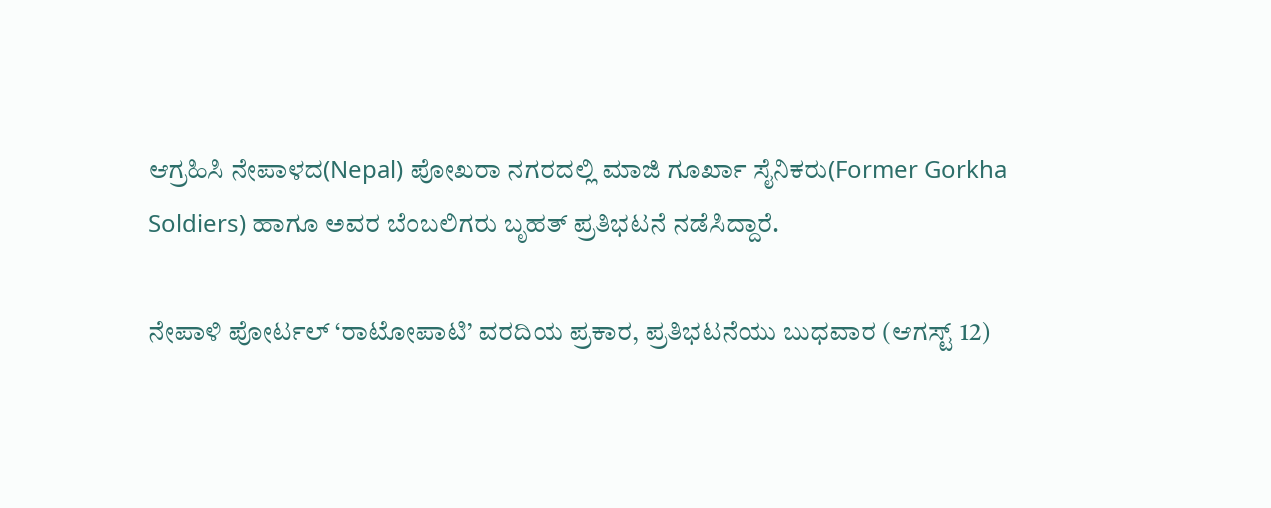ಆಗ್ರಹಿಸಿ ನೇಪಾಳದ(Nepal) ಪೋಖರಾ ನಗರದಲ್ಲಿ ಮಾಜಿ ಗೂರ್ಖಾ ಸೈನಿಕರು(Former Gorkha Soldiers) ಹಾಗೂ ಅವರ ಬೆಂಬಲಿಗರು ಬೃಹತ್ ಪ್ರತಿಭಟನೆ ನಡೆಸಿದ್ದಾರೆ.

ನೇಪಾಳಿ ಪೋರ್ಟಲ್ ‘ರಾಟೋಪಾಟಿ’ ವರದಿಯ ಪ್ರಕಾರ, ಪ್ರತಿಭಟನೆಯು ಬುಧವಾರ (ಆಗಸ್ಟ್ 12)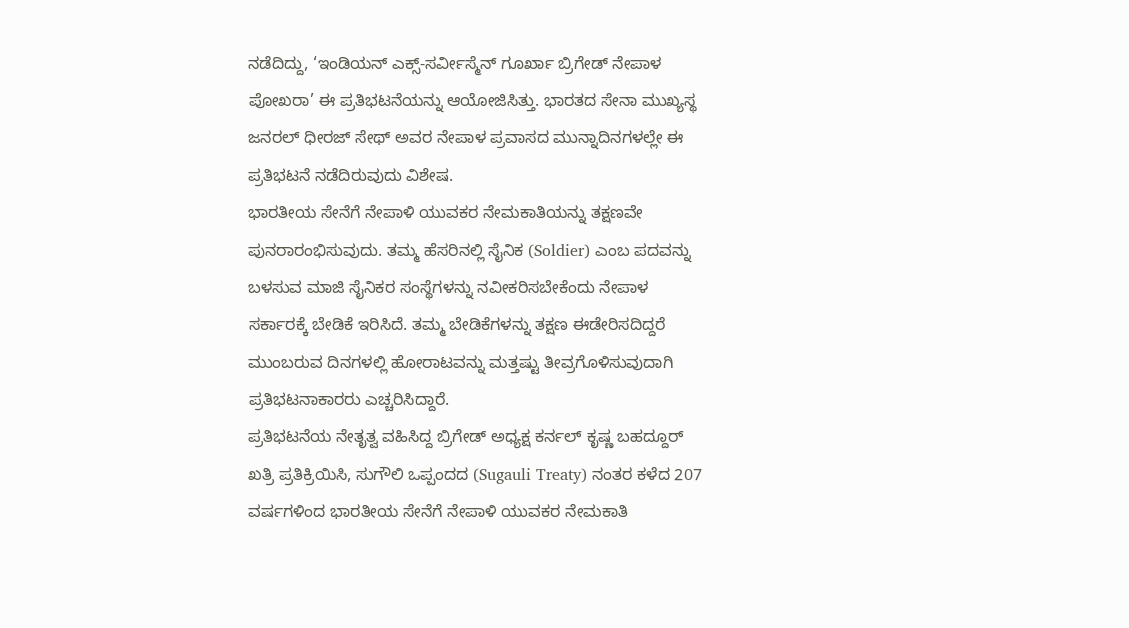ನಡೆದಿದ್ದು, ‘ಇಂಡಿಯನ್ ಎಕ್ಸ್-ಸರ್ವೀಸ್ಮೆನ್ ಗೂರ್ಖಾ ಬ್ರಿಗೇಡ್ ನೇಪಾಳ ಪೋಖರಾ’ ಈ ಪ್ರತಿಭಟನೆಯನ್ನು ಆಯೋಜಿಸಿತ್ತು. ಭಾರತದ ಸೇನಾ ಮುಖ್ಯಸ್ಥ ಜನರಲ್ ಧೀರಜ್ ಸೇಥ್ ಅವರ ನೇಪಾಳ ಪ್ರವಾಸದ ಮುನ್ನಾದಿನಗಳಲ್ಲೇ ಈ ಪ್ರತಿಭಟನೆ ನಡೆದಿರುವುದು ವಿಶೇಷ.
ಭಾರತೀಯ ಸೇನೆಗೆ ನೇಪಾಳಿ ಯುವಕರ ನೇಮಕಾತಿಯನ್ನು ತಕ್ಷಣವೇ ಪುನರಾರಂಭಿಸುವುದು. ತಮ್ಮ ಹೆಸರಿನಲ್ಲಿ ಸೈನಿಕ (Soldier) ಎಂಬ ಪದವನ್ನು ಬಳಸುವ ಮಾಜಿ ಸೈನಿಕರ ಸಂಸ್ಥೆಗಳನ್ನು ನವೀಕರಿಸಬೇಕೆಂದು ನೇಪಾಳ ಸರ್ಕಾರಕ್ಕೆ ಬೇಡಿಕೆ ಇರಿಸಿದೆ. ತಮ್ಮ ಬೇಡಿಕೆಗಳನ್ನು ತಕ್ಷಣ ಈಡೇರಿಸದಿದ್ದರೆ ಮುಂಬರುವ ದಿನಗಳಲ್ಲಿ ಹೋರಾಟವನ್ನು ಮತ್ತಷ್ಟು ತೀವ್ರಗೊಳಿಸುವುದಾಗಿ ಪ್ರತಿಭಟನಾಕಾರರು ಎಚ್ಚರಿಸಿದ್ದಾರೆ.
ಪ್ರತಿಭಟನೆಯ ನೇತೃತ್ವ ವಹಿಸಿದ್ದ ಬ್ರಿಗೇಡ್ ಅಧ್ಯಕ್ಷ ಕರ್ನಲ್ ಕೃಷ್ಣ ಬಹದ್ದೂರ್ ಖತ್ರಿ ಪ್ರತಿಕ್ರಿಯಿಸಿ, ಸುಗೌಲಿ ಒಪ್ಪಂದದ (Sugauli Treaty) ನಂತರ ಕಳೆದ 207 ವರ್ಷಗಳಿಂದ ಭಾರತೀಯ ಸೇನೆಗೆ ನೇಪಾಳಿ ಯುವಕರ ನೇಮಕಾತಿ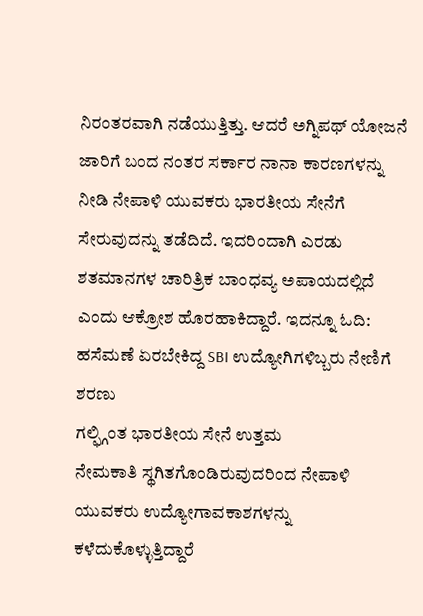ನಿರಂತರವಾಗಿ ನಡೆಯುತ್ತಿತ್ತು. ಆದರೆ ಅಗ್ನಿಪಥ್ ಯೋಜನೆ ಜಾರಿಗೆ ಬಂದ ನಂತರ ಸರ್ಕಾರ ನಾನಾ ಕಾರಣಗಳನ್ನು ನೀಡಿ ನೇಪಾಳಿ ಯುವಕರು ಭಾರತೀಯ ಸೇನೆಗೆ ಸೇರುವುದನ್ನು ತಡೆದಿದೆ. ಇದರಿಂದಾಗಿ ಎರಡು ಶತಮಾನಗಳ ಚಾರಿತ್ರಿಕ ಬಾಂಧವ್ಯ ಅಪಾಯದಲ್ಲಿದೆ ಎಂದು ಆಕ್ರೋಶ ಹೊರಹಾಕಿದ್ದಾರೆ. ಇದನ್ನೂ ಓದಿ: ಹಸೆಮಣೆ ಏರಬೇಕಿದ್ದ SBI ಉದ್ಯೋಗಿಗಳಿಬ್ಬರು ನೇಣಿಗೆ ಶರಣು
ಗಲ್ಫ್ಗಿಂತ ಭಾರತೀಯ ಸೇನೆ ಉತ್ತಮ
ನೇಮಕಾತಿ ಸ್ಥಗಿತಗೊಂಡಿರುವುದರಿಂದ ನೇಪಾಳಿ ಯುವಕರು ಉದ್ಯೋಗಾವಕಾಶಗಳನ್ನು ಕಳೆದುಕೊಳ್ಳುತ್ತಿದ್ದಾರೆ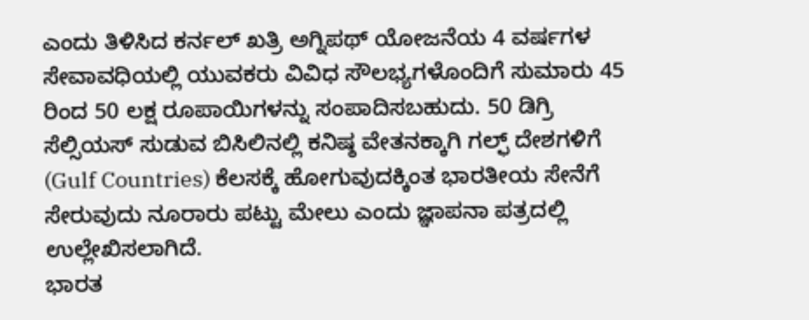ಎಂದು ತಿಳಿಸಿದ ಕರ್ನಲ್ ಖತ್ರಿ ಅಗ್ನಿಪಥ್ ಯೋಜನೆಯ 4 ವರ್ಷಗಳ ಸೇವಾವಧಿಯಲ್ಲಿ ಯುವಕರು ವಿವಿಧ ಸೌಲಭ್ಯಗಳೊಂದಿಗೆ ಸುಮಾರು 45 ರಿಂದ 50 ಲಕ್ಷ ರೂಪಾಯಿಗಳನ್ನು ಸಂಪಾದಿಸಬಹುದು. 50 ಡಿಗ್ರಿ ಸೆಲ್ಸಿಯಸ್ ಸುಡುವ ಬಿಸಿಲಿನಲ್ಲಿ ಕನಿಷ್ಠ ವೇತನಕ್ಕಾಗಿ ಗಲ್ಫ್ ದೇಶಗಳಿಗೆ (Gulf Countries) ಕೆಲಸಕ್ಕೆ ಹೋಗುವುದಕ್ಕಿಂತ ಭಾರತೀಯ ಸೇನೆಗೆ ಸೇರುವುದು ನೂರಾರು ಪಟ್ಟು ಮೇಲು ಎಂದು ಜ್ಞಾಪನಾ ಪತ್ರದಲ್ಲಿ ಉಲ್ಲೇಖಿಸಲಾಗಿದೆ.
ಭಾರತ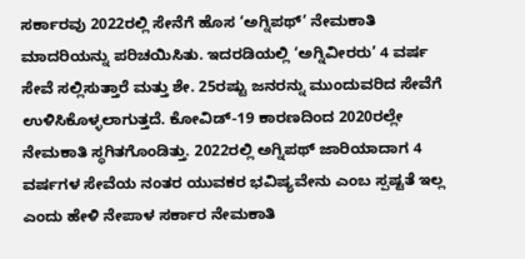ಸರ್ಕಾರವು 2022ರಲ್ಲಿ ಸೇನೆಗೆ ಹೊಸ ‘ಅಗ್ನಿಪಥ್’ ನೇಮಕಾತಿ ಮಾದರಿಯನ್ನು ಪರಿಚಯಿಸಿತು. ಇದರಡಿಯಲ್ಲಿ ‘ಅಗ್ನಿವೀರರು’ 4 ವರ್ಷ ಸೇವೆ ಸಲ್ಲಿಸುತ್ತಾರೆ ಮತ್ತು ಶೇ. 25ರಷ್ಟು ಜನರನ್ನು ಮುಂದುವರಿದ ಸೇವೆಗೆ ಉಳಿಸಿಕೊಳ್ಳಲಾಗುತ್ತದೆ. ಕೋವಿಡ್-19 ಕಾರಣದಿಂದ 2020ರಲ್ಲೇ ನೇಮಕಾತಿ ಸ್ಥಗಿತಗೊಂಡಿತ್ತು. 2022ರಲ್ಲಿ ಅಗ್ನಿಪಥ್ ಜಾರಿಯಾದಾಗ 4 ವರ್ಷಗಳ ಸೇವೆಯ ನಂತರ ಯುವಕರ ಭವಿಷ್ಯವೇನು ಎಂಬ ಸ್ಪಷ್ಟತೆ ಇಲ್ಲ ಎಂದು ಹೇಳಿ ನೇಪಾಳ ಸರ್ಕಾರ ನೇಮಕಾತಿ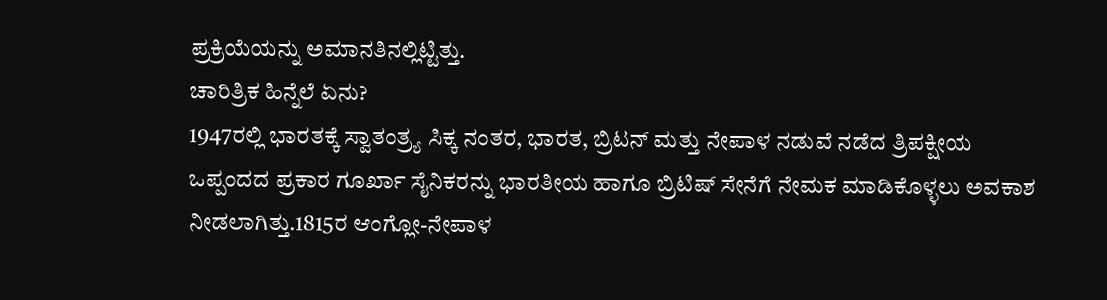ಪ್ರಕ್ರಿಯೆಯನ್ನು ಅಮಾನತಿನಲ್ಲಿಟ್ಟಿತ್ತು.
ಚಾರಿತ್ರಿಕ ಹಿನ್ನೆಲೆ ಏನು?
1947ರಲ್ಲಿ ಭಾರತಕ್ಕೆ ಸ್ವಾತಂತ್ರ್ಯ ಸಿಕ್ಕ ನಂತರ, ಭಾರತ, ಬ್ರಿಟನ್ ಮತ್ತು ನೇಪಾಳ ನಡುವೆ ನಡೆದ ತ್ರಿಪಕ್ಷೀಯ ಒಪ್ಪಂದದ ಪ್ರಕಾರ ಗೂರ್ಖಾ ಸೈನಿಕರನ್ನು ಭಾರತೀಯ ಹಾಗೂ ಬ್ರಿಟಿಷ್ ಸೇನೆಗೆ ನೇಮಕ ಮಾಡಿಕೊಳ್ಳಲು ಅವಕಾಶ ನೀಡಲಾಗಿತ್ತು.1815ರ ಆಂಗ್ಲೋ-ನೇಪಾಳ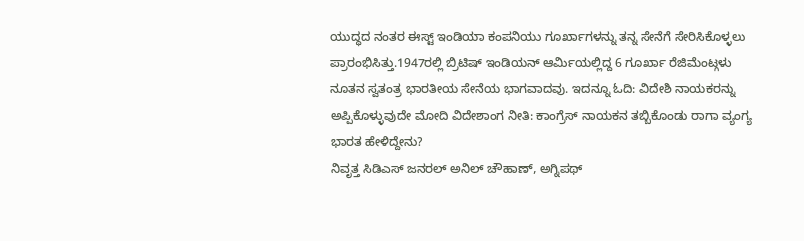ಯುದ್ಧದ ನಂತರ ಈಸ್ಟ್ ಇಂಡಿಯಾ ಕಂಪನಿಯು ಗೂರ್ಖಾಗಳನ್ನು ತನ್ನ ಸೇನೆಗೆ ಸೇರಿಸಿಕೊಳ್ಳಲು ಪ್ರಾರಂಭಿಸಿತ್ತು.1947ರಲ್ಲಿ ಬ್ರಿಟಿಷ್ ಇಂಡಿಯನ್ ಆರ್ಮಿಯಲ್ಲಿದ್ದ 6 ಗೂರ್ಖಾ ರೆಜಿಮೆಂಟ್ಗಳು ನೂತನ ಸ್ವತಂತ್ರ ಭಾರತೀಯ ಸೇನೆಯ ಭಾಗವಾದವು. ಇದನ್ನೂ ಓದಿ: ವಿದೇಶಿ ನಾಯಕರನ್ನು ಅಪ್ಪಿಕೊಳ್ಳುವುದೇ ಮೋದಿ ವಿದೇಶಾಂಗ ನೀತಿ: ಕಾಂಗ್ರೆಸ್ ನಾಯಕನ ತಬ್ಬಿಕೊಂಡು ರಾಗಾ ವ್ಯಂಗ್ಯ
ಭಾರತ ಹೇಳಿದ್ದೇನು?
ನಿವೃತ್ತ ಸಿಡಿಎಸ್ ಜನರಲ್ ಅನಿಲ್ ಚೌಹಾಣ್, ಅಗ್ನಿಪಥ್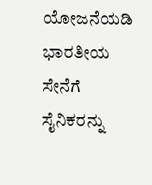ಯೋಜನೆಯಡಿ ಭಾರತೀಯ ಸೇನೆಗೆ ಸೈನಿಕರನ್ನು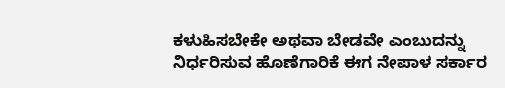ಕಳುಹಿಸಬೇಕೇ ಅಥವಾ ಬೇಡವೇ ಎಂಬುದನ್ನು ನಿರ್ಧರಿಸುವ ಹೊಣೆಗಾರಿಕೆ ಈಗ ನೇಪಾಳ ಸರ್ಕಾರ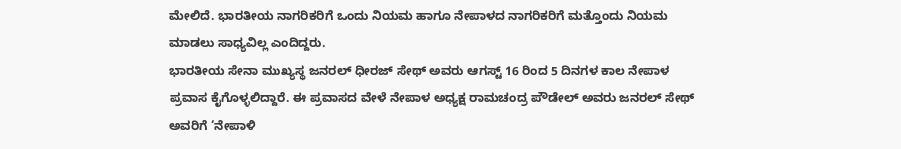ಮೇಲಿದೆ. ಭಾರತೀಯ ನಾಗರಿಕರಿಗೆ ಒಂದು ನಿಯಮ ಹಾಗೂ ನೇಪಾಳದ ನಾಗರಿಕರಿಗೆ ಮತ್ತೊಂದು ನಿಯಮ ಮಾಡಲು ಸಾಧ್ಯವಿಲ್ಲ ಎಂದಿದ್ದರು.
ಭಾರತೀಯ ಸೇನಾ ಮುಖ್ಯಸ್ಥ ಜನರಲ್ ಧೀರಜ್ ಸೇಥ್ ಅವರು ಆಗಸ್ಟ್ 16 ರಿಂದ 5 ದಿನಗಳ ಕಾಲ ನೇಪಾಳ ಪ್ರವಾಸ ಕೈಗೊಳ್ಳಲಿದ್ದಾರೆ. ಈ ಪ್ರವಾಸದ ವೇಳೆ ನೇಪಾಳ ಅಧ್ಯಕ್ಷ ರಾಮಚಂದ್ರ ಪೌಡೇಲ್ ಅವರು ಜನರಲ್ ಸೇಥ್ ಅವರಿಗೆ ‘ನೇಪಾಳಿ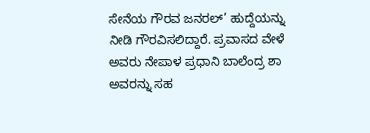ಸೇನೆಯ ಗೌರವ ಜನರಲ್’ ಹುದ್ದೆಯನ್ನು ನೀಡಿ ಗೌರವಿಸಲಿದ್ದಾರೆ. ಪ್ರವಾಸದ ವೇಳೆ ಅವರು ನೇಪಾಳ ಪ್ರಧಾನಿ ಬಾಲೆಂದ್ರ ಶಾ ಅವರನ್ನು ಸಹ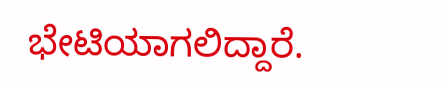ಭೇಟಿಯಾಗಲಿದ್ದಾರೆ.